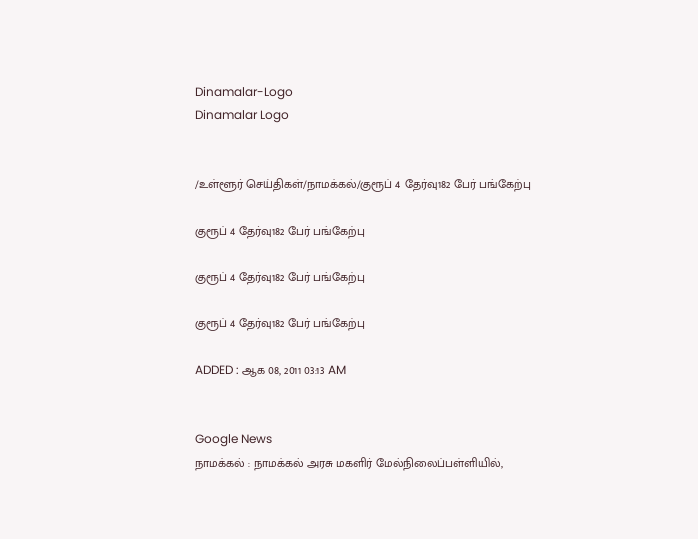Dinamalar-Logo
Dinamalar Logo


/உள்ளூர் செய்திகள்/நாமக்கல்/குரூப் 4 தேர்வு182 பேர் பங்கேற்பு

குரூப் 4 தேர்வு182 பேர் பங்கேற்பு

குரூப் 4 தேர்வு182 பேர் பங்கேற்பு

குரூப் 4 தேர்வு182 பேர் பங்கேற்பு

ADDED : ஆக 08, 2011 03:13 AM


Google News
நாமக்கல் : நாமக்கல் அரசு மகளிர் மேல்நிலைப்பள்ளியில்,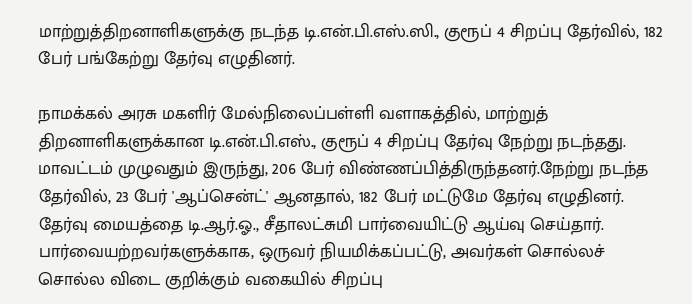மாற்றுத்திறனாளிகளுக்கு நடந்த டி.என்.பி.எஸ்.ஸி., குரூப் 4 சிறப்பு தேர்வில், 182 பேர் பங்கேற்று தேர்வு எழுதினர்.

நாமக்கல் அரசு மகளிர் மேல்நிலைப்பள்ளி வளாகத்தில், மாற்றுத் திறனாளிகளுக்கான டி.என்.பி.எஸ்., குரூப் 4 சிறப்பு தேர்வு நேற்று நடந்தது. மாவட்டம் முழுவதும் இருந்து, 206 பேர் விண்ணப்பித்திருந்தனர்.நேற்று நடந்த தேர்வில், 23 பேர் 'ஆப்சென்ட்' ஆனதால், 182 பேர் மட்டுமே தேர்வு எழுதினர். தேர்வு மையத்தை டி.ஆர்.ஓ., சீதாலட்சுமி பார்வையிட்டு ஆய்வு செய்தார். பார்வையற்றவர்களுக்காக, ஒருவர் நியமிக்கப்பட்டு, அவர்கள் சொல்லச் சொல்ல விடை குறிக்கும் வகையில் சிறப்பு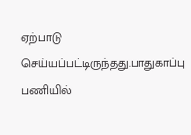ஏற்பாடு செய்யப்பட்டிருந்தது.பாதுகாப்பு பணியில்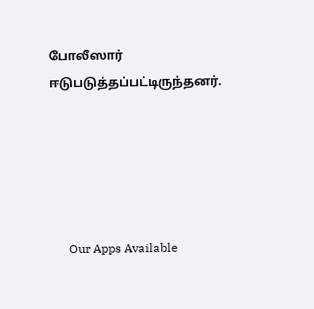போலீஸார் ஈடுபடுத்தப்பட்டிருந்தனர்.





      Our Apps Available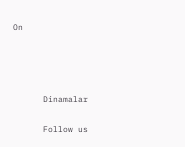On




      Dinamalar

      Follow us